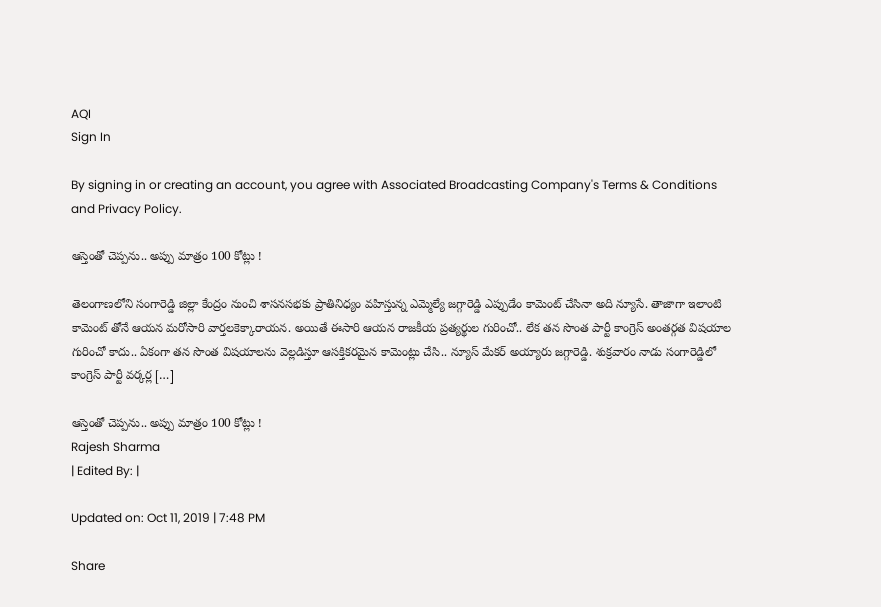AQI
Sign In

By signing in or creating an account, you agree with Associated Broadcasting Company's Terms & Conditions and Privacy Policy.

ఆస్తెంతో చెప్పను.. అప్పు మాత్రం 100 కోట్లు !

తెలంగాణలోని సంగారెడ్డి జిల్లా కేంద్రం నుంచి శాసనసభకు ప్రాతినిధ్యం వహిస్తున్న ఎమ్మెల్యే జగ్గారెడ్డి ఎప్పుడేం కామెంట్ చేసినా అది న్యూసే. తాజాగా ఇలాంటి కామెంట్ తోనే ఆయన మరోసారి వార్తలకెక్కారాయన. అయితే ఈసారి ఆయన రాజకీయ ప్రత్యర్థుల గురించో.. లేక తన సొంత పార్టీ కాంగ్రెస్ అంతర్గత విషయాల గురించో కాదు.. ఏకంగా తన సొంత విషయాలను వెల్లడిస్తూ ఆసక్తికరమైన కామెంట్లు చేసి.. న్యూస్ మేకర్ అయ్యారు జగ్గారెడ్డి. శుక్రవారం నాడు సంగారెడ్డిలో కాంగ్రెస్ పార్టీ వర్కర్ల […]

ఆస్తెంతో చెప్పను.. అప్పు మాత్రం 100 కోట్లు !
Rajesh Sharma
| Edited By: |

Updated on: Oct 11, 2019 | 7:48 PM

Share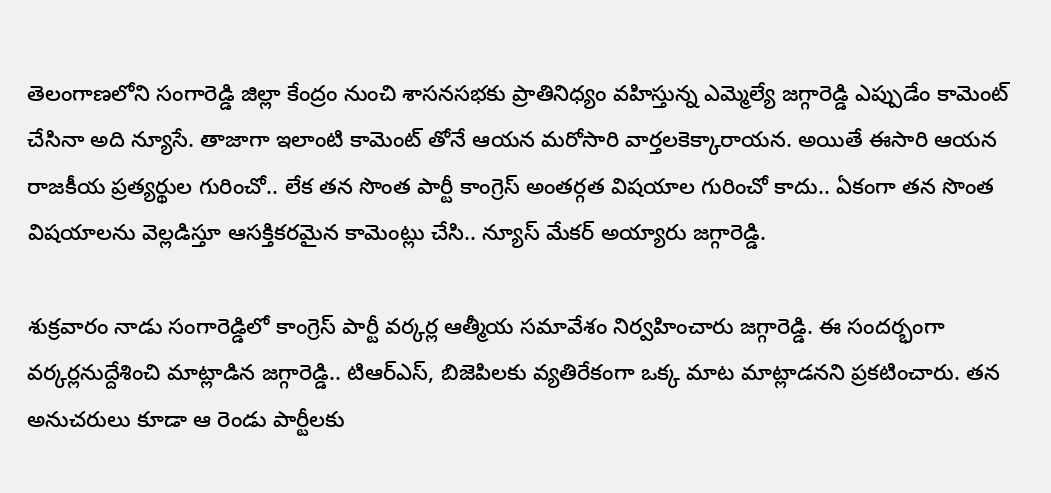తెలంగాణలోని సంగారెడ్డి జిల్లా కేంద్రం నుంచి శాసనసభకు ప్రాతినిధ్యం వహిస్తున్న ఎమ్మెల్యే జగ్గారెడ్డి ఎప్పుడేం కామెంట్ చేసినా అది న్యూసే. తాజాగా ఇలాంటి కామెంట్ తోనే ఆయన మరోసారి వార్తలకెక్కారాయన. అయితే ఈసారి ఆయన రాజకీయ ప్రత్యర్థుల గురించో.. లేక తన సొంత పార్టీ కాంగ్రెస్ అంతర్గత విషయాల గురించో కాదు.. ఏకంగా తన సొంత విషయాలను వెల్లడిస్తూ ఆసక్తికరమైన కామెంట్లు చేసి.. న్యూస్ మేకర్ అయ్యారు జగ్గారెడ్డి.

శుక్రవారం నాడు సంగారెడ్డిలో కాంగ్రెస్ పార్టీ వర్కర్ల ఆత్మీయ సమావేశం నిర్వహించారు జగ్గారెడ్డి. ఈ సందర్భంగా వర్కర్లనుద్దేశించి మాట్లాడిన జగ్గారెడ్డి.. టిఆర్ఎస్, బిజెపిలకు వ్యతిరేకంగా ఒక్క మాట మాట్లాడనని ప్రకటించారు. తన అనుచరులు కూడా ఆ రెండు పార్టీలకు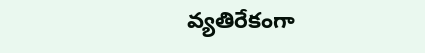వ్యతిరేకంగా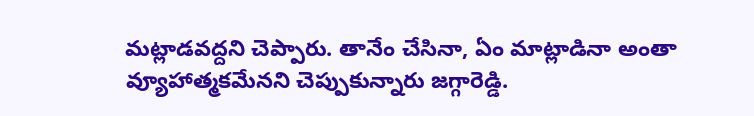మట్లాడవద్దని చెప్పారు. తానేం చేసినా, ఏం మాట్లాడినా అంతా వ్యూహాత్మకమేనని చెప్పుకున్నారు జగ్గారెడ్డి.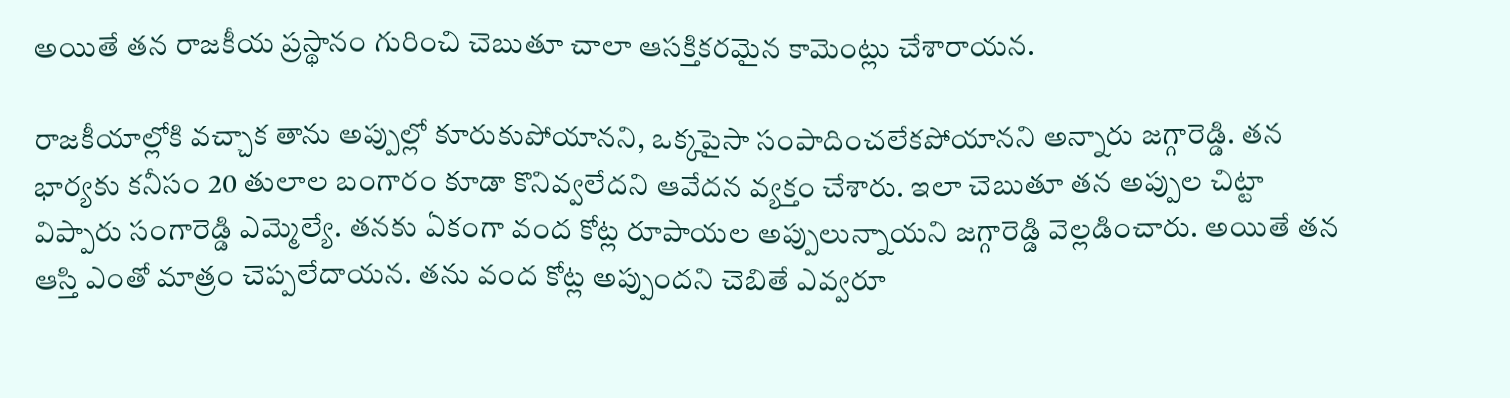అయితే తన రాజకీయ ప్రస్థానం గురించి చెబుతూ చాలా ఆసక్తికరమైన కామెంట్లు చేశారాయన.

రాజకీయాల్లోకి వచ్చాక తాను అప్పుల్లో కూరుకుపోయానని, ఒక్కపైసా సంపాదించలేకపోయానని అన్నారు జగ్గారెడ్డి. తన భార్యకు కనీసం 20 తులాల బంగారం కూడా కొనివ్వలేదని ఆవేదన వ్యక్తం చేశారు. ఇలా చెబుతూ తన అప్పుల చిట్టా విప్పారు సంగారెడ్డి ఎమ్మెల్యే. తనకు ఏకంగా వంద కోట్ల రూపాయల అప్పులున్నాయని జగ్గారెడ్డి వెల్లడించారు. అయితే తన ఆస్తి ఎంతో మాత్రం చెప్పలేదాయన. తను వంద కోట్ల అప్పుందని చెబితే ఎవ్వరూ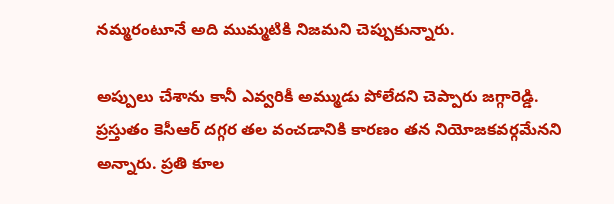నమ్మరంటూనే అది ముమ్మటికి నిజమని చెప్పుకున్నారు.

అప్పులు చేశాను కానీ ఎవ్వరికీ అమ్ముడు పోలేదని చెప్పారు జగ్గారెడ్డి. ప్రస్తుతం కెసీఆర్ దగ్గర తల వంచడానికి కారణం తన నియోజకవర్గమేనని అన్నారు. ప్రతి కూల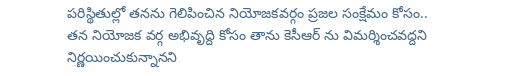పరిస్థితుల్లో తనను గెలిపించిన నియోజకవర్గం ప్రజల సంక్షేమం కోసం.. తన నియోజక వర్గ అభివృద్ది కోసం తాను కెసీఆర్ ను విమర్శించవద్దని నిర్ణయించుకున్నానని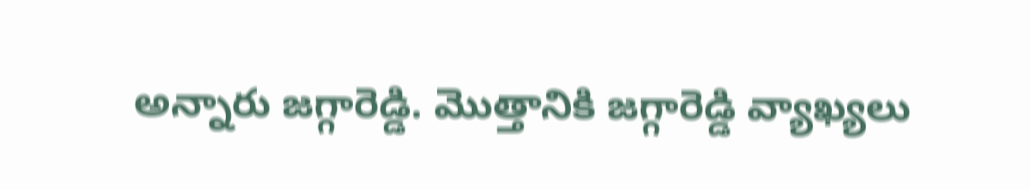అన్నారు జగ్గారెడ్డి. మొత్తానికి జగ్గారెడ్డి వ్యాఖ్యలు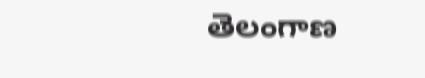తెలంగాణ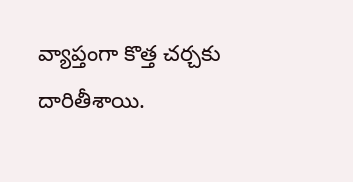వ్యాప్తంగా కొత్త చర్చకు దారితీశాయి.